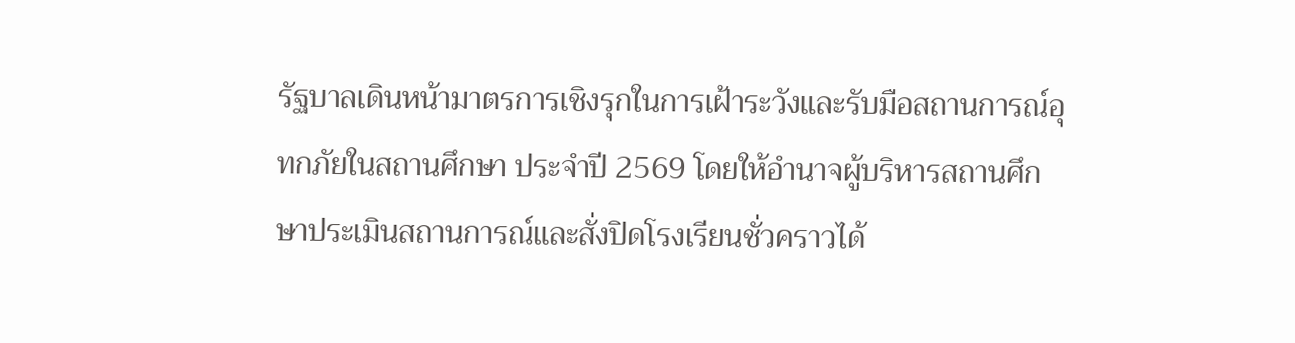รัฐบาลเดินหน้ามาตรการเชิงรุกในการเฝ้าระวังและรับมือสถานการณ์อุทกภัยในสถานศึกษา ประจำปี 2569 โดยให้อำนาจผู้บริหารสถานศึกษาประเมินสถานการณ์และสั่งปิดโรงเรียนชั่วคราวได้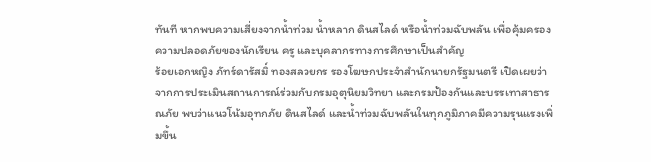ทันที หากพบความเสี่ยงจากน้ำท่วม น้ำหลาก ดินสไลด์ หรือน้ำท่วมฉับพลัน เพื่อคุ้มครองความปลอดภัยของนักเรียน ครู และบุคลากรทางการศึกษาเป็นสำคัญ
ร้อยเอกหญิง ภัทร์ดารัสมิ์ ทองสลวยกร รองโฆษกประจำสำนักนายกรัฐมนตรี เปิดเผยว่า จากการประเมินสถานการณ์ร่วมกับกรมอุตุนิยมวิทยา และกรมป้องกันและบรรเทาสาธารณภัย พบว่าแนวโน้มอุทกภัย ดินสไลด์ และน้ำท่วมฉับพลันในทุกภูมิภาคมีความรุนแรงเพิ่มขึ้น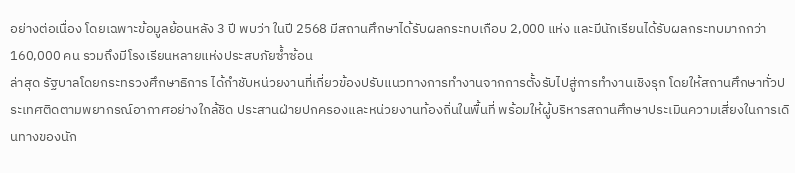อย่างต่อเนื่อง โดยเฉพาะข้อมูลย้อนหลัง 3 ปี พบว่า ในปี 2568 มีสถานศึกษาได้รับผลกระทบเกือบ 2,000 แห่ง และมีนักเรียนได้รับผลกระทบมากกว่า 160,000 คน รวมถึงมีโรงเรียนหลายแห่งประสบภัยซ้ำซ้อน
ล่าสุด รัฐบาลโดยกระทรวงศึกษาธิการ ได้กำชับหน่วยงานที่เกี่ยวข้องปรับแนวทางการทำงานจากการตั้งรับไปสู่การทำงานเชิงรุก โดยให้สถานศึกษาทั่วประเทศติดตามพยากรณ์อากาศอย่างใกล้ชิด ประสานฝ่ายปกครองและหน่วยงานท้องถิ่นในพื้นที่ พร้อมให้ผู้บริหารสถานศึกษาประเมินความเสี่ยงในการเดินทางของนัก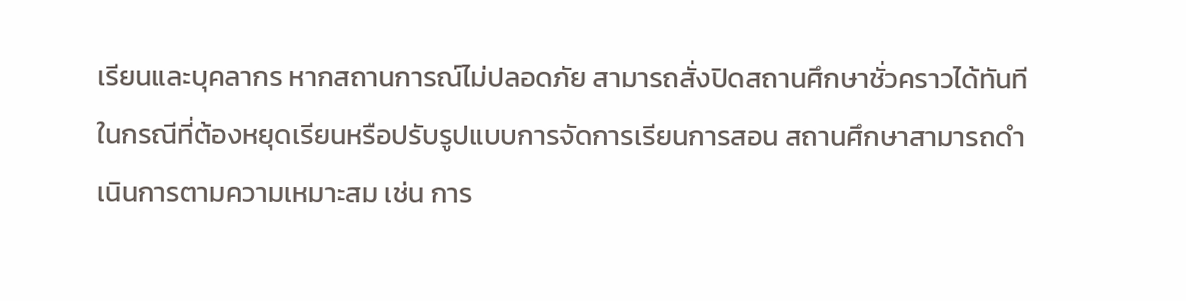เรียนและบุคลากร หากสถานการณ์ไม่ปลอดภัย สามารถสั่งปิดสถานศึกษาชั่วคราวได้ทันที
ในกรณีที่ต้องหยุดเรียนหรือปรับรูปแบบการจัดการเรียนการสอน สถานศึกษาสามารถดำเนินการตามความเหมาะสม เช่น การ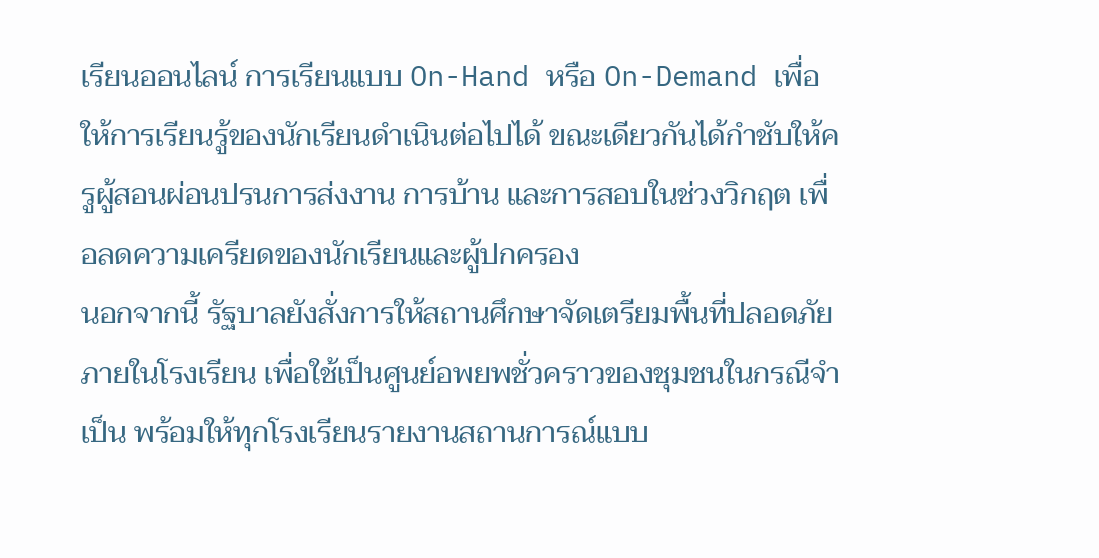เรียนออนไลน์ การเรียนแบบ On-Hand หรือ On-Demand เพื่อให้การเรียนรู้ของนักเรียนดำเนินต่อไปได้ ขณะเดียวกันได้กำชับให้ครูผู้สอนผ่อนปรนการส่งงาน การบ้าน และการสอบในช่วงวิกฤต เพื่อลดความเครียดของนักเรียนและผู้ปกครอง
นอกจากนี้ รัฐบาลยังสั่งการให้สถานศึกษาจัดเตรียมพื้นที่ปลอดภัยภายในโรงเรียน เพื่อใช้เป็นศูนย์อพยพชั่วคราวของชุมชนในกรณีจำเป็น พร้อมให้ทุกโรงเรียนรายงานสถานการณ์แบบ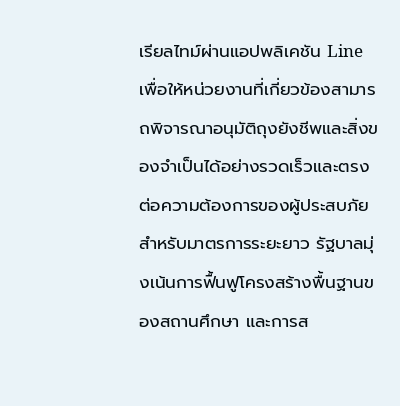เรียลไทม์ผ่านแอปพลิเคชัน Line เพื่อให้หน่วยงานที่เกี่ยวข้องสามารถพิจารณาอนุมัติถุงยังชีพและสิ่งของจำเป็นได้อย่างรวดเร็วและตรงต่อความต้องการของผู้ประสบภัย
สำหรับมาตรการระยะยาว รัฐบาลมุ่งเน้นการฟื้นฟูโครงสร้างพื้นฐานของสถานศึกษา และการส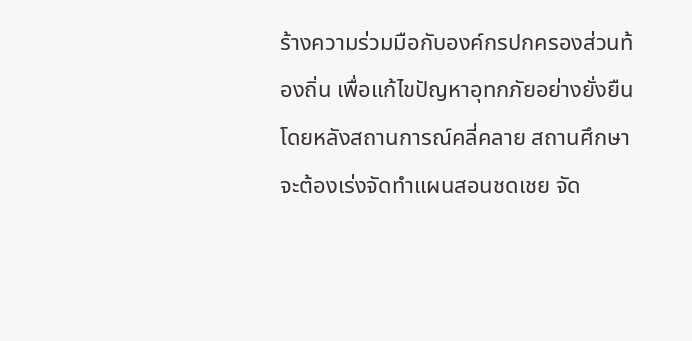ร้างความร่วมมือกับองค์กรปกครองส่วนท้องถิ่น เพื่อแก้ไขปัญหาอุทกภัยอย่างยั่งยืน โดยหลังสถานการณ์คลี่คลาย สถานศึกษาจะต้องเร่งจัดทำแผนสอนชดเชย จัด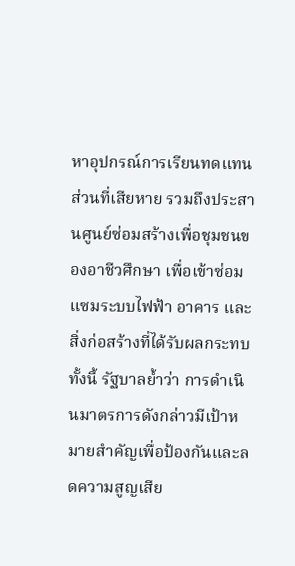หาอุปกรณ์การเรียนทดแทนส่วนที่เสียหาย รวมถึงประสานศูนย์ซ่อมสร้างเพื่อชุมชนของอาชีวศึกษา เพื่อเข้าซ่อมแซมระบบไฟฟ้า อาคาร และสิ่งก่อสร้างที่ได้รับผลกระทบ
ทั้งนี้ รัฐบาลย้ำว่า การดำเนินมาตรการดังกล่าวมีเป้าหมายสำคัญเพื่อป้องกันและลดความสูญเสีย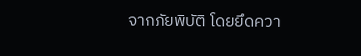จากภัยพิบัติ โดยยึดควา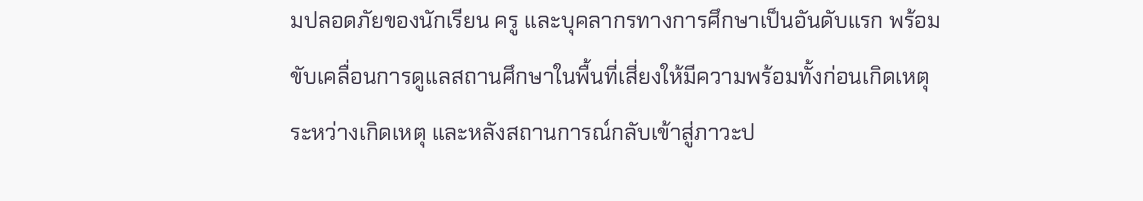มปลอดภัยของนักเรียน ครู และบุคลากรทางการศึกษาเป็นอันดับแรก พร้อมขับเคลื่อนการดูแลสถานศึกษาในพื้นที่เสี่ยงให้มีความพร้อมทั้งก่อนเกิดเหตุ ระหว่างเกิดเหตุ และหลังสถานการณ์กลับเข้าสู่ภาวะป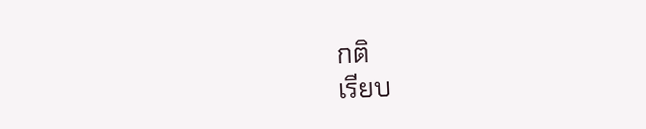กติ
เรียบ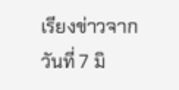เรียงข่าวจาก วันที่ 7 มิ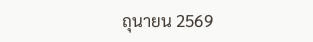ถุนายน 2569